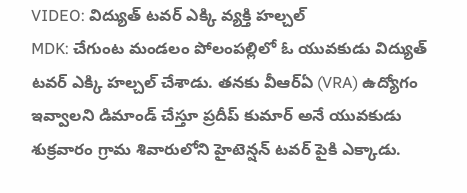VIDEO: విద్యుత్ టవర్ ఎక్కి వ్యక్తి హల్చల్
MDK: చేగుంట మండలం పోలంపల్లిలో ఓ యువకుడు విద్యుత్ టవర్ ఎక్కి హల్చల్ చేశాడు. తనకు వీఆర్ఏ (VRA) ఉద్యోగం ఇవ్వాలని డిమాండ్ చేస్తూ ప్రదీప్ కుమార్ అనే యువకుడు శుక్రవారం గ్రామ శివారులోని హైటెన్షన్ టవర్ పైకి ఎక్కాడు.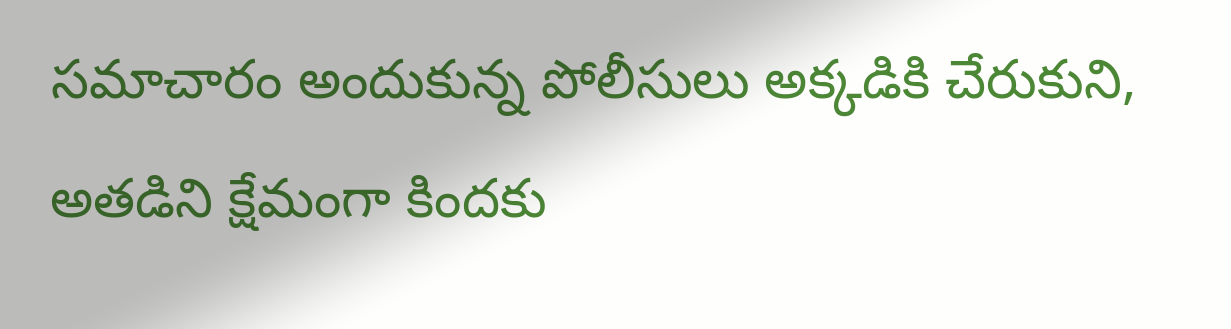సమాచారం అందుకున్న పోలీసులు అక్కడికి చేరుకుని, అతడిని క్షేమంగా కిందకు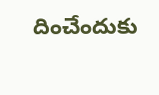దించేందుకు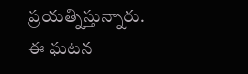ప్రయత్నిస్తున్నారు. ఈ ఘటన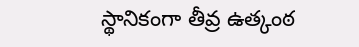స్థానికంగా తీవ్ర ఉత్కంఠ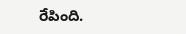రేపింది.